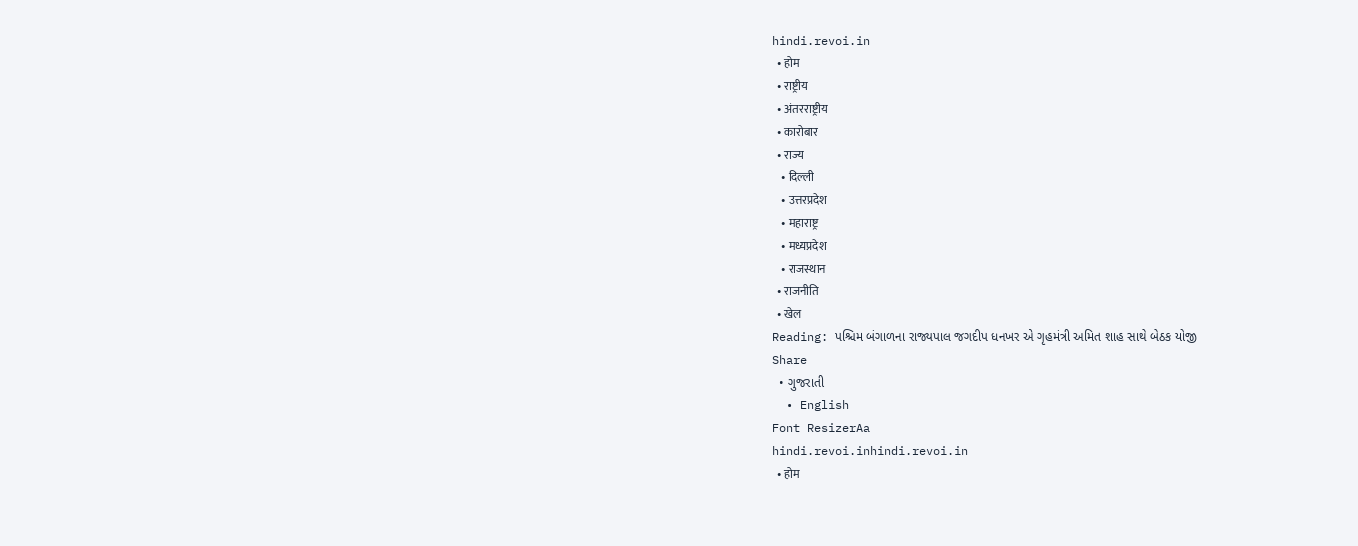hindi.revoi.in
  • होम
  • राष्ट्रीय
  • अंतरराष्ट्रीय
  • कारोबार
  • राज्य
    • दिल्ली
    • उत्तरप्रदेश
    • महाराष्ट्र
    • मध्यप्रदेश
    • राजस्थान
  • राजनीति
  • खेल
Reading: પશ્ચિમ બંગાળના રાજ્યપાલ જગદીપ ધનખર એ ગૃહમંત્રી અમિત શાહ સાથે બેઠક યોજી
Share
  • ગુજરાતી
  • English
Font ResizerAa
hindi.revoi.inhindi.revoi.in
  • होम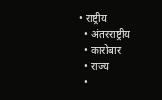• राष्ट्रीय
  • अंतरराष्ट्रीय
  • कारोबार
  • राज्य
  •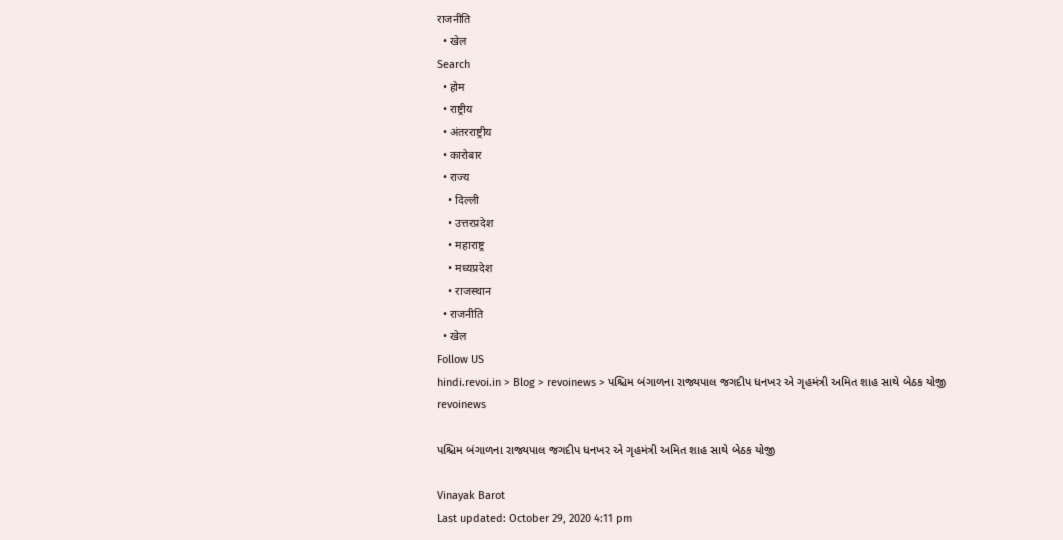राजनीति
  • खेल
Search
  • होम
  • राष्ट्रीय
  • अंतरराष्ट्रीय
  • कारोबार
  • राज्य
    • दिल्ली
    • उत्तरप्रदेश
    • महाराष्ट्र
    • मध्यप्रदेश
    • राजस्थान
  • राजनीति
  • खेल
Follow US
hindi.revoi.in > Blog > revoinews > પશ્ચિમ બંગાળના રાજ્યપાલ જગદીપ ધનખર એ ગૃહમંત્રી અમિત શાહ સાથે બેઠક યોજી
revoinews

પશ્ચિમ બંગાળના રાજ્યપાલ જગદીપ ધનખર એ ગૃહમંત્રી અમિત શાહ સાથે બેઠક યોજી

Vinayak Barot
Last updated: October 29, 2020 4:11 pm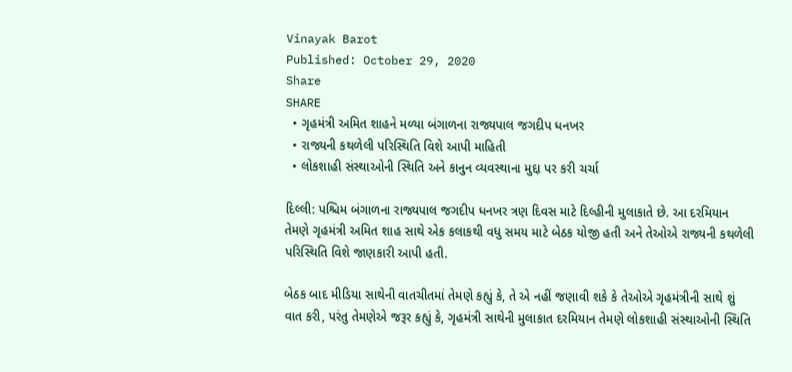Vinayak Barot
Published: October 29, 2020
Share
SHARE
  • ગૃહમંત્રી અમિત શાહને મળ્યા બંગાળના રાજ્યપાલ જગદીપ ધનખર
  • રાજ્યની કથળેલી પરિસ્થિતિ વિશે આપી માહિતી
  • લોકશાહી સંસ્થાઓની સ્થિતિ અને કાનુન વ્યવસ્થાના મુદ્દા પર કરી ચર્ચા

દિલ્લી: પશ્ચિમ બંગાળના રાજ્યપાલ જગદીપ ધનખર ત્રણ દિવસ માટે દિલ્હીની મુલાકાતે છે. આ દરમિયાન તેમણે ગૃહમંત્રી અમિત શાહ સાથે એક કલાકથી વધુ સમય માટે બેઠક યોજી હતી અને તેઓએ રાજ્યની કથળેલી પરિસ્થિતિ વિશે જાણકારી આપી હતી.

બેઠક બાદ મીડિયા સાથેની વાતચીતમાં તેમણે કહ્યું કે, તે એ નહીં જણાવી શકે કે તેઓએ ગૃહમંત્રીની સાથે શું વાત કરી, પરંતુ તેમણેએ જરૂર કહ્યું કે, ગૃહમંત્રી સાથેની મુલાકાત દરમિયાન તેમણે લોકશાહી સંસ્થાઓની સ્થિતિ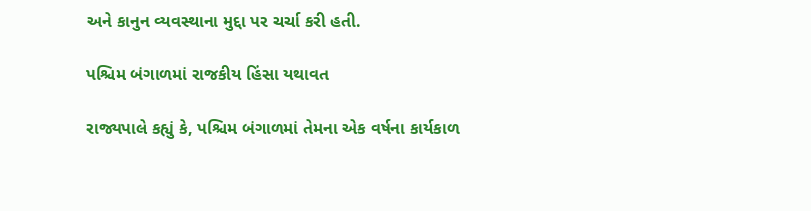અને કાનુન વ્યવસ્થાના મુદ્દા પર ચર્ચા કરી હતી.

પશ્ચિમ બંગાળમાં રાજકીય હિંસા યથાવત

રાજ્યપાલે કહ્યું કે, પશ્ચિમ બંગાળમાં તેમના એક વર્ષના કાર્યકાળ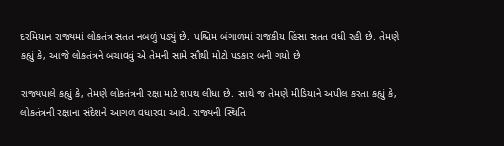દરમિયાન રાજ્યમાં લોકતંત્ર સતત નબળું પડ્યું છે. પશ્ચિમ બંગાળમાં રાજકીય હિંસા સતત વધી રહી છે. તેમણે કહ્યું કે, આજે લોકતંત્રને બચાવવું એ તેમની સામે સૌથી મોટો પડકાર બની ગયો છે

રાજ્યપાલે કહ્યું કે, તેમણે લોકતંત્રની રક્ષા માટે શપથ લીધા છે. સાથે જ તેમણે મીડિયાને અપીલ કરતા કહ્યું કે, લોકતંત્રની રક્ષાના સંદેશને આગળ વધારવા આવે. રાજ્યની સ્થિતિ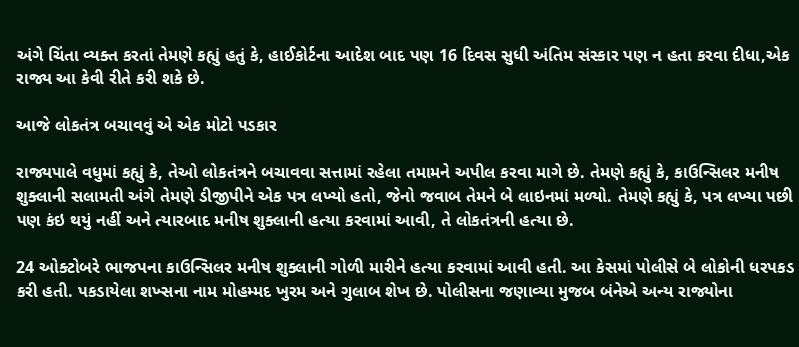અંગે ચિંતા વ્યક્ત કરતાં તેમણે કહ્યું હતું કે, હાઈકોર્ટના આદેશ બાદ પણ 16 દિવસ સુધી અંતિમ સંસ્કાર પણ ન હતા કરવા દીધા,એક રાજ્ય આ કેવી રીતે કરી શકે છે.

આજે લોકતંત્ર બચાવવું એ એક મોટો પડકાર

રાજ્યપાલે વધુમાં કહ્યું કે, તેઓ લોકતંત્રને બચાવવા સત્તામાં રહેલા તમામને અપીલ કરવા માગે છે. તેમણે કહ્યું કે, કાઉન્સિલર મનીષ શુક્લાની સલામતી અંગે તેમણે ડીજીપીને એક પત્ર લખ્યો હતો, જેનો જવાબ તેમને બે લાઇનમાં મળ્યો. તેમણે કહ્યું કે, પત્ર લખ્યા પછી પણ કંઇ થયું નહીં અને ત્યારબાદ મનીષ શુક્લાની હત્યા કરવામાં આવી, તે લોકતંત્રની હત્યા છે.

24 ઓક્ટોબરે ભાજપના કાઉન્સિલર મનીષ શુક્લાની ગોળી મારીને હત્યા કરવામાં આવી હતી. આ કેસમાં પોલીસે બે લોકોની ધરપકડ કરી હતી. પકડાયેલા શખ્સના નામ મોહમ્મદ ખુરમ અને ગુલાબ શેખ છે. પોલીસના જણાવ્યા મુજબ બંનેએ અન્ય રાજ્યોના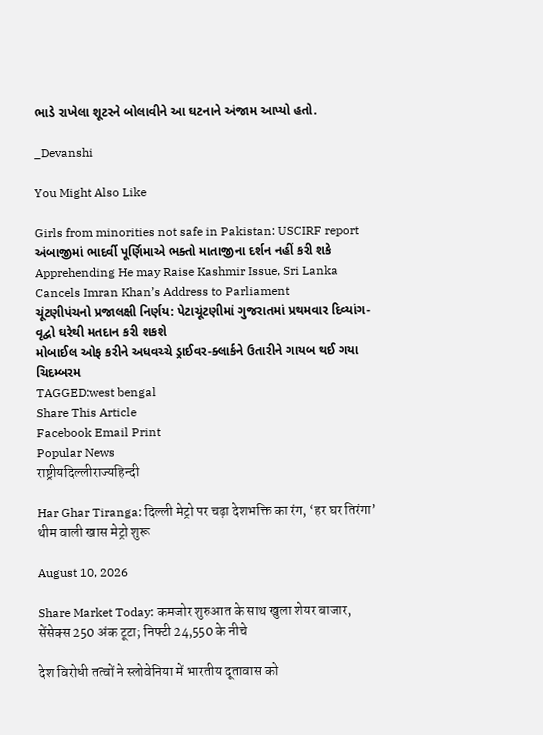ભાડે રાખેલા શૂટરને બોલાવીને આ ઘટનાને અંજામ આપ્યો હતો.

_Devanshi

You Might Also Like

Girls from minorities not safe in Pakistan: USCIRF report
અંબાજીમાં ભાદર્વી પૂર્ણિમાએ ભક્તો માતાજીના દર્શન નહીં કરી શકે
Apprehending He may Raise Kashmir Issue, Sri Lanka Cancels Imran Khan’s Address to Parliament
ચૂંટણીપંચનો પ્રજાલક્ષી નિર્ણય: પેટાચૂંટણીમાં ગુજરાતમાં પ્રથમવાર દિવ્યાંગ-વૃદ્વો ઘરેથી મતદાન કરી શકશે
મોબાઈલ ઓફ કરીને અધવચ્ચે ડ્રાઈવર-ક્લાર્કને ઉતારીને ગાયબ થઈ ગયા ચિદમ્બરમ
TAGGED:west bengal
Share This Article
Facebook Email Print
Popular News
राष्ट्रीयदिल्लीराज्यहिन्दी

Har Ghar Tiranga: दिल्ली मेट्रो पर चढ़ा देशभक्ति का रंग, ‘हर घर तिरंगा’ थीम वाली खास मेट्रो शुरू

August 10, 2026

Share Market Today: कमजोर शुरुआत के साथ खुला शेयर बाजार, सेंसेक्स 250 अंक टूटा; निफ्टी 24,550 के नीचे

देश विरोधी तत्वों ने स्लोवेनिया में भारतीय दूतावास को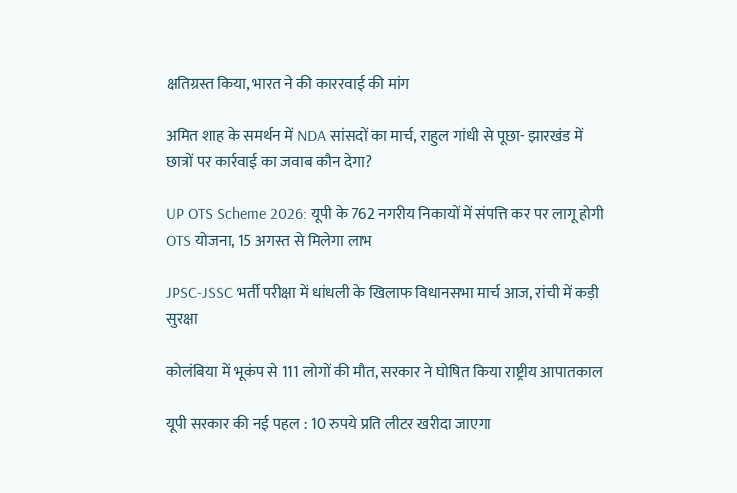क्षतिग्रस्त किया, भारत ने की काररवाई की मांग

अमित शाह के समर्थन में NDA सांसदों का मार्च, राहुल गांधी से पूछा- झारखंड में छात्रों पर कार्रवाई का जवाब कौन देगा?

UP OTS Scheme 2026: यूपी के 762 नगरीय निकायों में संपत्ति कर पर लागू होगी OTS योजना, 15 अगस्त से मिलेगा लाभ

JPSC-JSSC भर्ती परीक्षा में धांधली के खिलाफ विधानसभा मार्च आज, रांची में कड़ी सुरक्षा

कोलंबिया में भूकंप से 111 लोगों की मौत, सरकार ने घोषित किया राष्ट्रीय आपातकाल

यूपी सरकार की नई पहल : 10 रुपये प्रति लीटर खरीदा जाएगा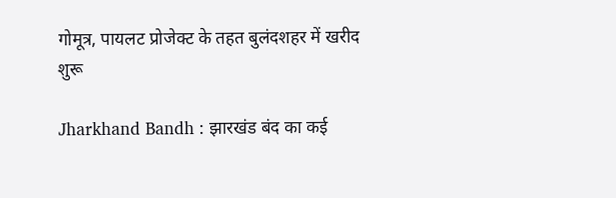गोमूत्र, पायलट प्रोजेक्ट के तहत बुलंदशहर में खरीद शुरू

Jharkhand Bandh : झारखंड बंद का कई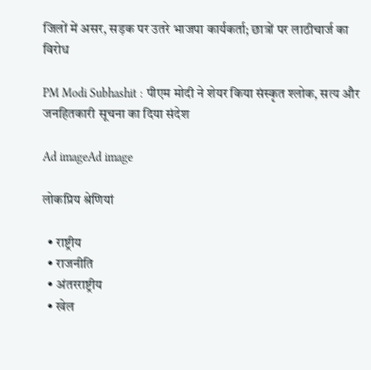जिलों में असर, सड़क पर उतरे भाजपा कार्यकर्ता; छात्रों पर लाठीचार्ज का विरोध

PM Modi Subhashit : पीएम मोदी ने शेयर किया संस्कृत श्लोक, सत्य और जनहितकारी सूचना का दिया संदेश

Ad imageAd image

लोकप्रिय श्रेणियां

  • राष्ट्रीय
  • राजनीति
  • अंतरराष्ट्रीय
  • खेल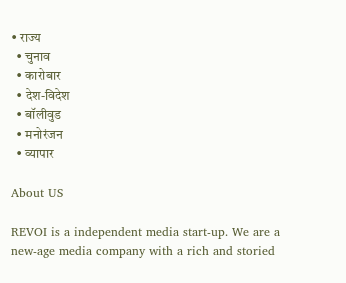• राज्य
  • चुनाव
  • कारोबार
  • देश-विदेश
  • बॉलीवुड
  • मनोरंजन
  • व्यापार

About US

REVOI is a independent media start-up. We are a new-age media company with a rich and storied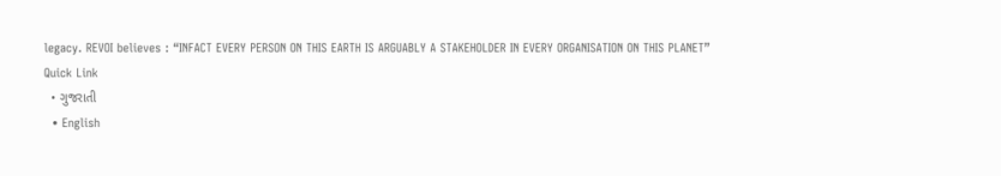legacy. REVOI believes : “INFACT EVERY PERSON ON THIS EARTH IS ARGUABLY A STAKEHOLDER IN EVERY ORGANISATION ON THIS PLANET”
Quick Link
  • ગુજરાતી
  • English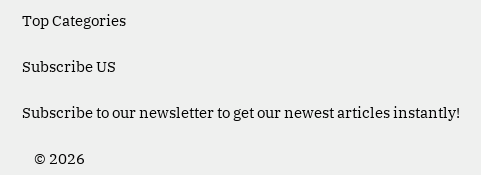Top Categories

Subscribe US

Subscribe to our newsletter to get our newest articles instantly!

    © 2026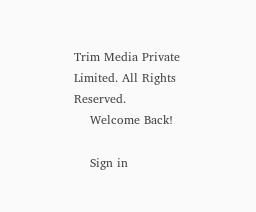Trim Media Private Limited. All Rights Reserved.
    Welcome Back!

    Sign in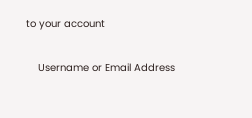to your account

    Username or Email Address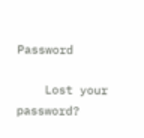Password

    Lost your password?